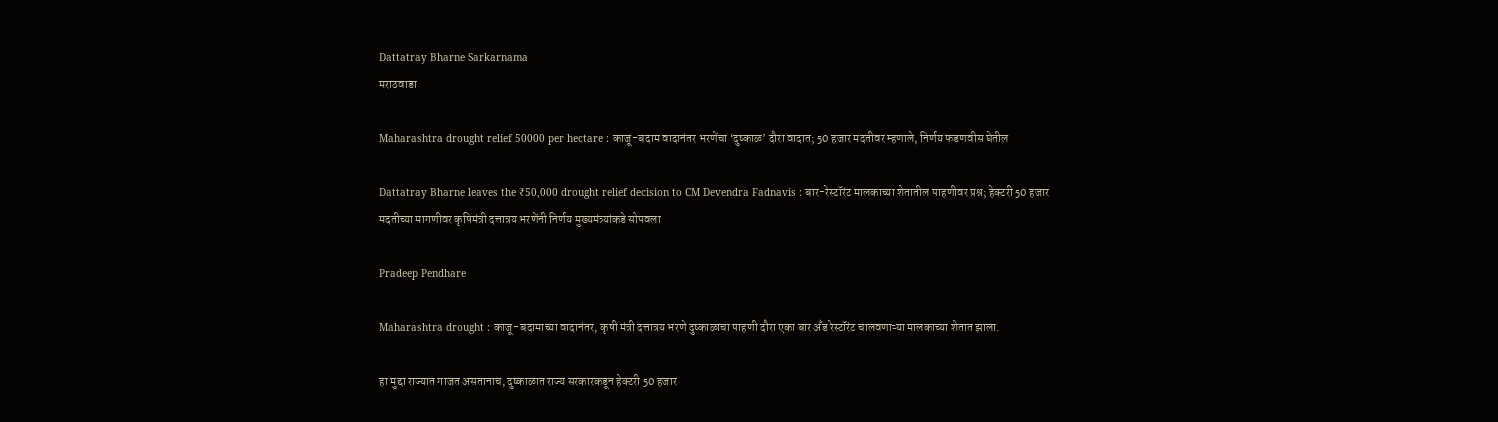Dattatray Bharne Sarkarnama
मराठवाडा

Maharashtra drought relief 50000 per hectare : काजू-बदाम वादानंतर भरणेंचा ‘दुष्काळ’ दौरा वादात; 50 हजार मदतीवर म्हणाले, निर्णय फडणवीस घेतील

Dattatray Bharne leaves the ₹50,000 drought relief decision to CM Devendra Fadnavis : बार-रेस्टॉरंट मालकाच्या शेतातील पाहणीवर प्रश्न; हेक्टरी 50 हजार मदतीच्या मागणीवर कृषिमंत्री दत्तात्रय भरणेंनी निर्णय मुख्यमंत्र्यांकडे सोपवला

Pradeep Pendhare

Maharashtra drought : काजू-बदामाच्या वादानंतर, कृषी मंत्री दत्तात्रय भरणे दुष्काळाचा पाहणी दौरा एका बार अँड रेस्टॉरंट चालवणाऱ्या मालकाच्या शेतात झाला.

हा मुद्दा राज्यात गाजत असतानाच, दुष्काळात राज्य सरकारकडून हेक्टरी 50 हजार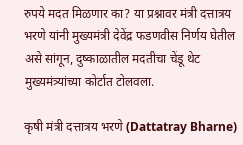रुपये मदत मिळणार का? या प्रश्नावर मंत्री दत्तात्रय भरणे यांनी मुख्यमंत्री देवेंद्र फडणवीस निर्णय घेतील असे सांगून, दुष्काळातील मदतीचा चेंडू थेट मुख्यमंत्र्यांच्या कोर्टात टोलवला.

कृषी मंत्री दत्तात्रय भरणे (Dattatray Bharne)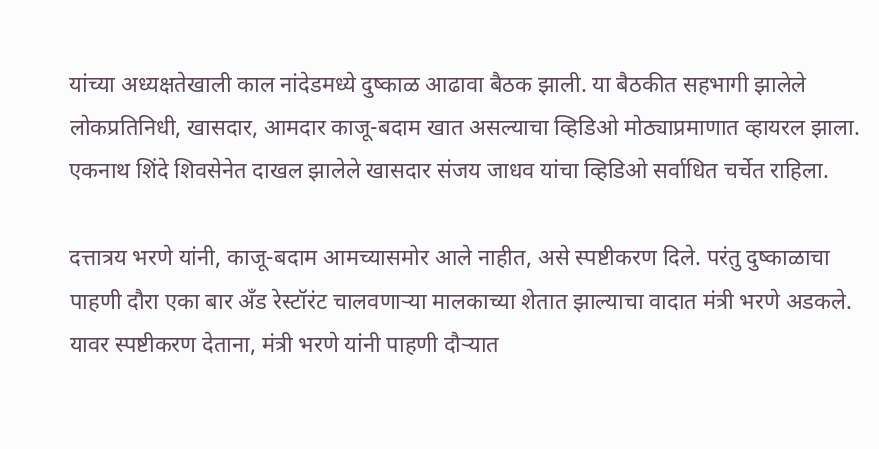यांच्या अध्यक्षतेखाली काल नांदेडमध्ये दुष्काळ आढावा बैठक झाली. या बैठकीत सहभागी झालेले लोकप्रतिनिधी, खासदार, आमदार काजू-बदाम खात असल्याचा व्हिडिओ मोठ्याप्रमाणात व्हायरल झाला. एकनाथ शिंदे शिवसेनेत दाखल झालेले खासदार संजय जाधव यांचा व्हिडिओ सर्वाधित चर्चेत राहिला.

दत्तात्रय भरणे यांनी, काजू-बदाम आमच्यासमोर आले नाहीत, असे स्पष्टीकरण दिले. परंतु दुष्काळाचा पाहणी दौरा एका बार अँड रेस्टॉरंट चालवणाऱ्या मालकाच्या शेतात झाल्याचा वादात मंत्री भरणे अडकले. यावर स्पष्टीकरण देताना, मंत्री भरणे यांनी पाहणी दौऱ्यात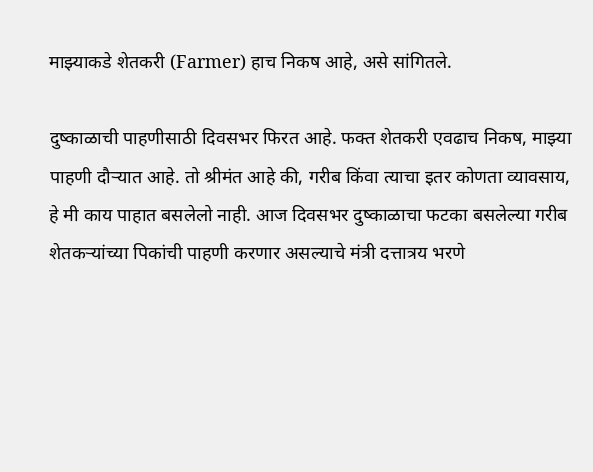माझ्याकडे शेतकरी (Farmer) हाच निकष आहे, असे सांगितले.

दुष्काळाची पाहणीसाठी दिवसभर फिरत आहे. फक्त शेतकरी एवढाच निकष, माझ्या पाहणी दौऱ्यात आहे. तो श्रीमंत आहे की, गरीब किंवा त्याचा इतर कोणता व्यावसाय, हे मी काय पाहात बसलेलो नाही. आज दिवसभर दुष्काळाचा फटका बसलेल्या गरीब शेतकऱ्यांच्या पिकांची पाहणी करणार असल्याचे मंत्री दत्तात्रय भरणे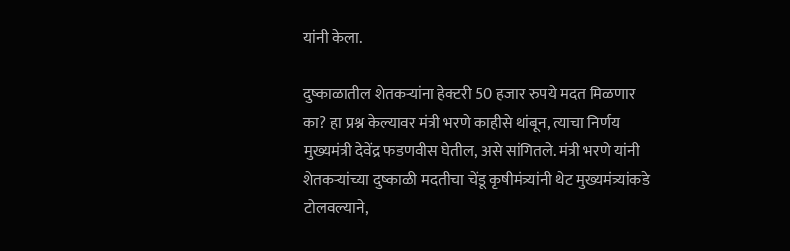यांनी केला.

दुष्काळातील शेतकऱ्यांना हेक्टरी 50 हजार रुपये मदत मिळणार का? हा प्रश्न केल्यावर मंत्री भरणे काहीसे थांबून, त्याचा निर्णय मुख्यमंत्री देवेंद्र फडणवीस घेतील, असे सांगितले. मंत्री भरणे यांनी शेतकऱ्यांच्या दुष्काळी मदतीचा चेंडू कृषीमंत्र्यांनी थेट मुख्यमंत्र्यांकडे टोलवल्याने,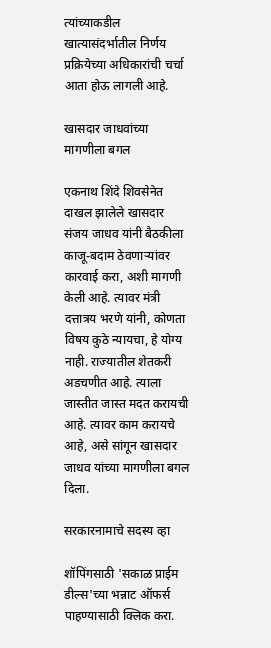त्यांच्याकडील खात्यासंदर्भातील निर्णय प्रक्रियेच्या अधिकारांची चर्चा आता होऊ लागली आहे.

खासदार जाधवांच्या मागणीला बगल

एकनाथ शिंदे शिवसेनेत दाखल झालेले खासदार संजय जाधव यांनी बैठकीला काजू-बदाम ठेवणाऱ्यांवर कारवाई करा, अशी मागणी केली आहे. त्यावर मंत्री दत्तात्रय भरणे यांनी, कोणता विषय कुठे न्यायचा, हे योग्य नाही. राज्यातील शेतकरी अडचणीत आहे. त्याला जास्तीत जास्त मदत करायची आहे. त्यावर काम करायचे आहे, असे सांगून खासदार जाधव यांच्या मागणीला बगल दिला.

सरकारनामाचे सदस्य व्हा

शॉपिंगसाठी 'सकाळ प्राईम डील्स'च्या भन्नाट ऑफर्स पाहण्यासाठी क्लिक करा.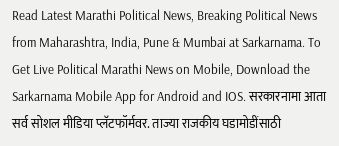Read Latest Marathi Political News, Breaking Political News from Maharashtra, India, Pune & Mumbai at Sarkarnama. To Get Live Political Marathi News on Mobile, Download the Sarkarnama Mobile App for Android and IOS. सरकारनामा आता सर्व सोशल मीडिया प्लॅटफॉर्मवर. ताज्या राजकीय घडामोडींसाठी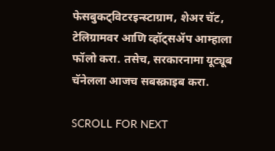फेसबुकट्विटरइन्स्टाग्राम, शेअर चॅट, टेलिग्रामवर आणि व्हॉट्सॲप आम्हाला फॉलो करा. तसेच, सरकारनामा यूट्यूब चॅनेलला आजच सबस्क्राइब करा.

SCROLL FOR NEXT